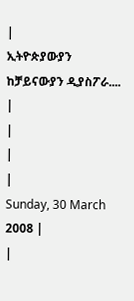|
ኢትዮጵያውያን ከቻይናውያን ዲያስፖራ.... |
|
|
|
Sunday, 30 March 2008 |
|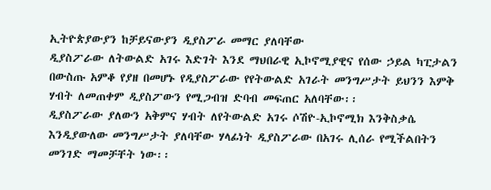ኢትዮጵያውያን ከቻይናውያን ዲያስፖራ መማር ያለባቸው
ዲያስፖራው ለትውልድ አገሩ እድገት እንደ ማህበራዊ ኢኮኖሚያዊና የሰው ኃይል ካፒታልን በውስጡ አምቆ የያዘ በመሆኑ የዲያስፖራው የየትውልድ አገራት መንግሥታት ይህንን እምቅ ሃብት ለመጠቀም ዲያስፖውን የሚጋብዝ ድባብ መፍጠር አለባቸው፡፡
ዲያስፖራው ያለውን አቅምና ሃብት ለየትውልድ አገሩ ሶሽዮ-ኢኮኖሚክ እንቅስቃሴ እንዲያውለው መንግሥታት ያለባቸው ሃላፊነት ዲያስፖራው በአገሩ ሊሰራ የሚችልበትን መንገድ ማመቻቸት ነው፡፡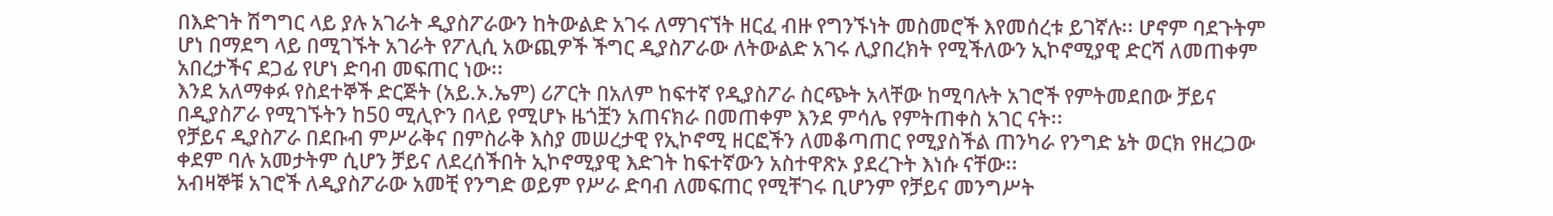በእድገት ሽግግር ላይ ያሉ አገራት ዲያስፖራውን ከትውልድ አገሩ ለማገናኘት ዘርፈ ብዙ የግንኙነት መስመሮች እየመሰረቱ ይገኛሉ፡፡ ሆኖም ባደጉትም ሆነ በማደግ ላይ በሚገኙት አገራት የፖሊሲ አውጪዎች ችግር ዲያስፖራው ለትውልድ አገሩ ሊያበረክት የሚችለውን ኢኮኖሚያዊ ድርሻ ለመጠቀም አበረታችና ደጋፊ የሆነ ድባብ መፍጠር ነው፡፡
እንደ አለማቀፉ የስደተኞች ድርጅት (አይ.ኦ.ኤም) ሪፖርት በአለም ከፍተኛ የዲያስፖራ ስርጭት አላቸው ከሚባሉት አገሮች የምትመደበው ቻይና በዲያስፖራ የሚገኙትን ከ50 ሚሊዮን በላይ የሚሆኑ ዜጎቿን አጠናክራ በመጠቀም እንደ ምሳሌ የምትጠቀስ አገር ናት፡፡
የቻይና ዲያስፖራ በደቡብ ምሥራቅና በምስራቅ እስያ መሠረታዊ የኢኮኖሚ ዘርፎችን ለመቆጣጠር የሚያስችል ጠንካራ የንግድ ኔት ወርክ የዘረጋው ቀደም ባሉ አመታትም ሲሆን ቻይና ለደረሰችበት ኢኮኖሚያዊ እድገት ከፍተኛውን አስተዋጽኦ ያደረጉት እነሱ ናቸው፡፡
አብዛኞቹ አገሮች ለዲያስፖራው አመቺ የንግድ ወይም የሥራ ድባብ ለመፍጠር የሚቸገሩ ቢሆንም የቻይና መንግሥት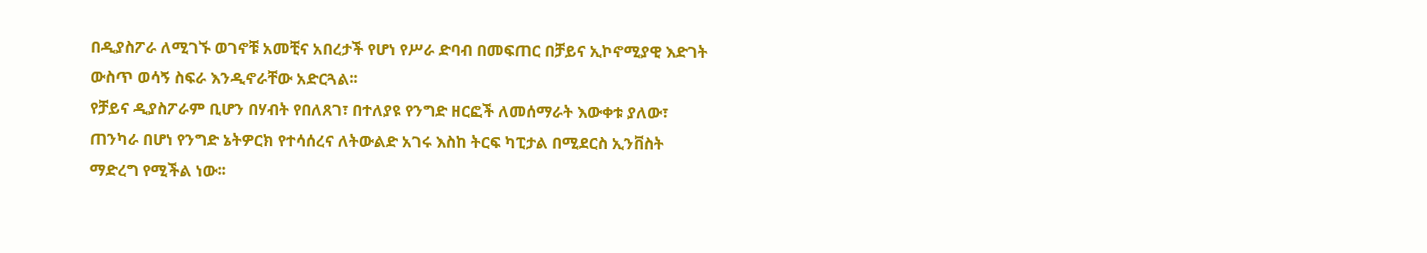በዲያስፖራ ለሚገኙ ወገኖቹ አመቺና አበረታች የሆነ የሥራ ድባብ በመፍጠር በቻይና ኢኮኖሚያዊ እድገት ውስጥ ወሳኝ ስፍራ እንዲኖራቸው አድርጓል፡፡
የቻይና ዲያስፖራም ቢሆን በሃብት የበለጸገ፣ በተለያዩ የንግድ ዘርፎች ለመሰማራት እውቀቱ ያለው፣ ጠንካራ በሆነ የንግድ ኔትዎርክ የተሳሰረና ለትውልድ አገሩ እስከ ትርፍ ካፒታል በሚደርስ ኢንቨስት ማድረግ የሚችል ነው፡፡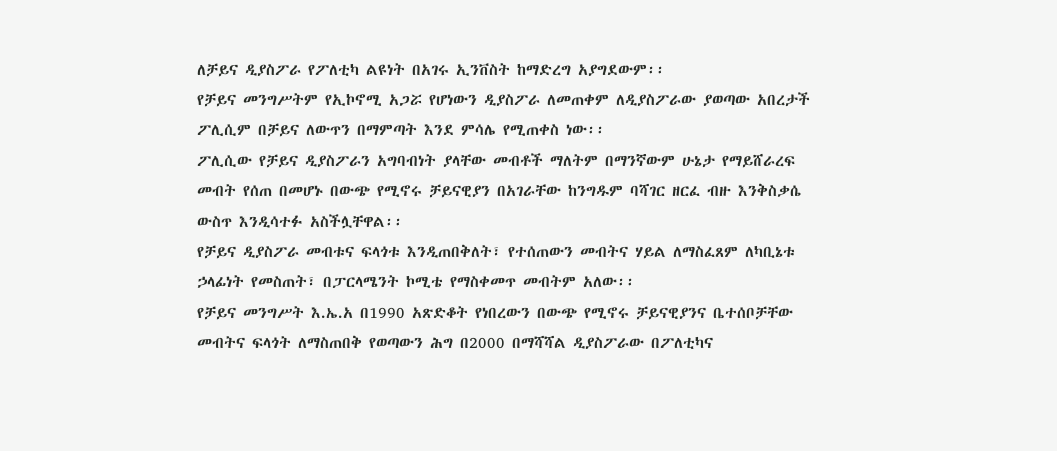ለቻይና ዲያስፖራ የፖለቲካ ልዩነት በአገሩ ኢንቨስት ከማድረግ አያግደውም፡፡
የቻይና መንግሥትም የኢኮኖሚ አጋሯ የሆነውን ዲያስፖራ ለመጠቀም ለዲያስፖራው ያወጣው አበረታች ፖሊሲም በቻይና ለውጥን በማምጣት እንደ ምሳሌ የሚጠቀስ ነው፡፡
ፖሊሲው የቻይና ዲያስፖራን አግባብነት ያላቸው መብቶች ማለትም በማንኛውም ሁኔታ የማይሸራረፍ መብት የሰጠ በመሆኑ በውጭ የሚኖሩ ቻይናዊያን በአገራቸው ከንግዱም ባሻገር ዘርፈ ብዙ እንቅስቃሴ ውስጥ እንዲሳተፉ አስችሏቸዋል፡፡
የቻይና ዲያስፖራ መብቱና ፍላጎቱ እንዲጠበቅለት፣ የተሰጠውን መብትና ሃይል ለማስፈጸም ለካቢኔቱ ኃላፊነት የመስጠት፣ በፓርላሜንት ኮሚቴ የማስቀመጥ መብትም አለው፡፡
የቻይና መንግሥት እ.ኤ.አ በ1990 አጽድቆት የነበረውን በውጭ የሚኖሩ ቻይናዊያንና ቤተሰቦቻቸው መብትና ፍላጎት ለማስጠበቅ የወጣውን ሕግ በ2000 በማሻሻል ዲያስፖራው በፖለቲካና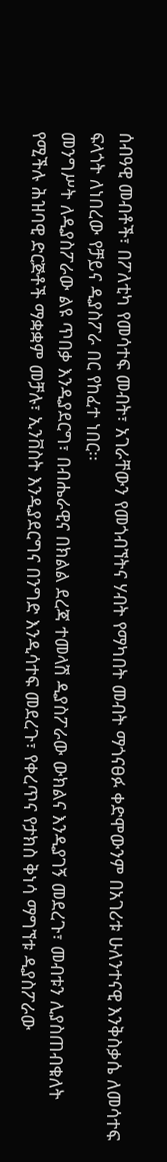ሰብዓዊ መብቶች፣ በፖለቲካ የመሳተፍ መብት፣ አገራቸውን የመጎብኘትና ሃብት የማካበት መብት ማጎናፀፉ ቀድሞውንም በአገሪቱ ሁለንተናዊ እንቅስቃሴ ለመሳተፍ ፍላጎት ለነበረው የቻይና ዲያስፖራ በር የከፈተ ነበር፡፡
መንግሥት ለዲያስፖራው ልዩ ጥበቃ እንዲያደርግ፣ በብሔራዊና በክልል ደረጃ ተመላሽ ዲያስፖራው ውክልና እንዲያገኝ መደረጉ፣ መብቱን ሊያስጠብቁለት የሚችሉ ሕዝባዊ ድርጅቶች ማቋቋም መቻሉ፣ ኢንቨስት እንዲያደርግና በንግድ እንዲሳተፍ መደረጉ፣ የቀረጥና የታክስ ቅነሳ ማግኘቱ ዲያስፖራው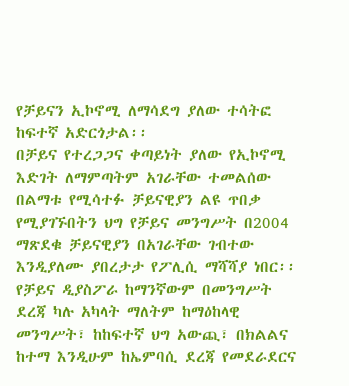የቻይናን ኢኮኖሚ ለማሳደግ ያለው ተሳትፎ ከፍተኛ አድርጎታል፡፡
በቻይና የተረጋጋና ቀጣይነት ያለው የኢኮኖሚ እድገት ለማምጣትም አገራቸው ተመልሰው በልማቱ የሚሳተፉ ቻይናዊያን ልዩ ጥበቃ የሚያገኙበትን ህግ የቻይና መንግሥት በ2004 ማጽደቁ ቻይናዊያን በአገራቸው ገብተው እንዲያለሙ ያበረታታ የፖሊሲ ማሻሻያ ነበር፡፡
የቻይና ዲያስፖራ ከማንኛውም በመንግሥት ደረጃ ካሉ አካላት ማለትም ከማዕከላዊ መንግሥት፣ ከከፍተኛ ህግ አውጪ፣ በክልልና ከተማ እንዲሁም ከኤምባሲ ደረጃ የመደራደርና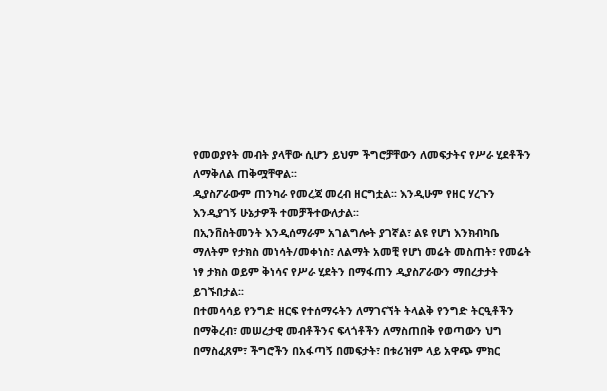የመወያየት መብት ያላቸው ሲሆን ይህም ችግሮቻቸውን ለመፍታትና የሥራ ሂደቶችን ለማቅለል ጠቅሟቸዋል፡፡
ዲያስፖራውም ጠንካራ የመረጃ መረብ ዘርግቷል፡፡ እንዲሁም የዘር ሃረጉን እንዲያገኝ ሁኔታዎች ተመቻችተውለታል፡፡
በኢንቨስትመንት እንዲሰማራም አገልግሎት ያገኛል፣ ልዩ የሆነ እንክብካቤ ማለትም የታክስ መነሳት/መቀነስ፣ ለልማት አመቺ የሆነ መሬት መስጠት፣ የመሬት ነፃ ታክስ ወይም ቅነሳና የሥራ ሂደትን በማፋጠን ዲያስፖራውን ማበረታታት ይገኙበታል፡፡
በተመሳሳይ የንግድ ዘርፍ የተሰማሩትን ለማገናኘት ትላልቅ የንግድ ትርዒቶችን በማቅረብ፣ መሠረታዊ መብቶችንና ፍላጎቶችን ለማስጠበቅ የወጣውን ህግ በማስፈጸም፣ ችግሮችን በአፋጣኝ በመፍታት፣ በቱሪዝም ላይ አዋጭ ምክር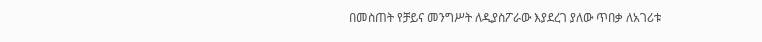በመስጠት የቻይና መንግሥት ለዲያስፖራው እያደረገ ያለው ጥበቃ ለአገሪቱ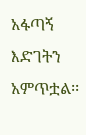አፋጣኝ እድገትን አምጥቷል፡፡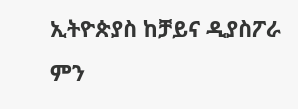ኢትዮጵያስ ከቻይና ዲያስፖራ ምን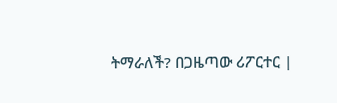ትማራለች? በጋዜጣው ሪፖርተር |